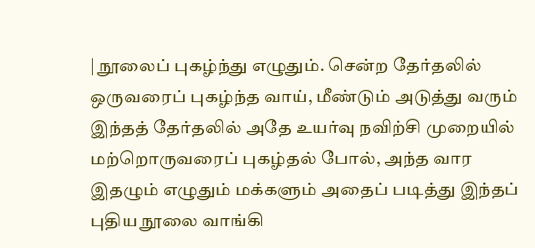| நூலைப் புகழ்ந்து எழுதும். சென்ற தேர்தலில் ஒருவரைப் புகழ்ந்த வாய், மீண்டும் அடுத்து வரும் இந்தத் தேர்தலில் அதே உயர்வு நவிற்சி முறையில் மற்றொருவரைப் புகழ்தல் போல், அந்த வார இதழும் எழுதும் மக்களும் அதைப் படித்து இந்தப் புதிய நூலை வாங்கி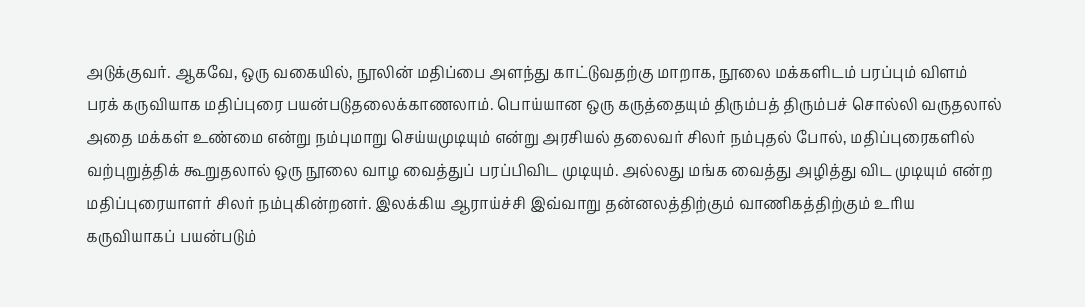அடுக்குவர். ஆகவே, ஒரு வகையில், நூலின் மதிப்பை அளந்து காட்டுவதற்கு மாறாக, நூலை மக்களிடம் பரப்பும் விளம் பரக் கருவியாக மதிப்புரை பயன்படுதலைக்காணலாம். பொய்யான ஒரு கருத்தையும் திரும்பத் திரும்பச் சொல்லி வருதலால் அதை மக்கள் உண்மை என்று நம்புமாறு செய்யமுடியும் என்று அரசியல் தலைவர் சிலர் நம்புதல் போல், மதிப்புரைகளில் வற்புறுத்திக் கூறுதலால் ஒரு நூலை வாழ வைத்துப் பரப்பிவிட முடியும். அல்லது மங்க வைத்து அழித்து விட முடியும் என்ற மதிப்புரையாளர் சிலர் நம்புகின்றனர். இலக்கிய ஆராய்ச்சி இவ்வாறு தன்னலத்திற்கும் வாணிகத்திற்கும் உரிய கருவியாகப் பயன்படும்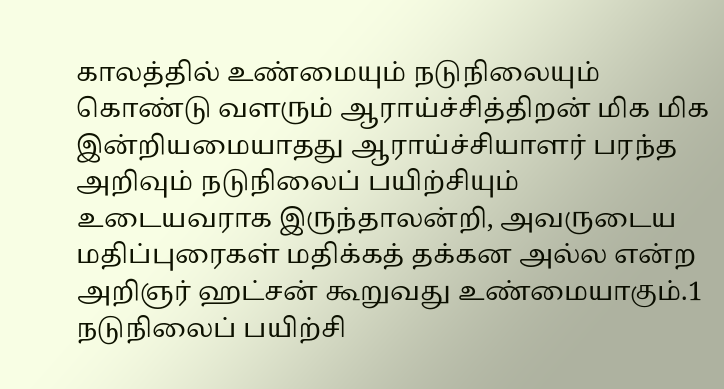காலத்தில் உண்மையும் நடுநிலையும் கொண்டு வளரும் ஆராய்ச்சித்திறன் மிக மிக இன்றியமையாதது ஆராய்ச்சியாளர் பரந்த அறிவும் நடுநிலைப் பயிற்சியும் உடையவராக இருந்தாலன்றி, அவருடைய மதிப்புரைகள் மதிக்கத் தக்கன அல்ல என்ற அறிஞர் ஹட்சன் கூறுவது உண்மையாகும்.1 நடுநிலைப் பயிற்சி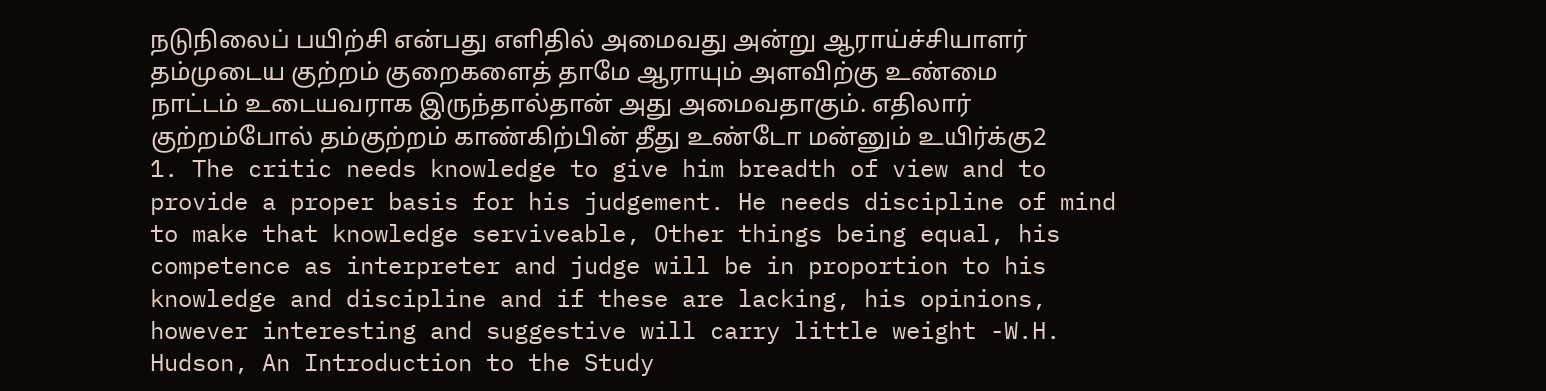நடுநிலைப் பயிற்சி என்பது எளிதில் அமைவது அன்று ஆராய்ச்சியாளர் தம்முடைய குற்றம் குறைகளைத் தாமே ஆராயும் அளவிற்கு உண்மை நாட்டம் உடையவராக இருந்தால்தான் அது அமைவதாகும். எதிலார் குற்றம்போல் தம்குற்றம் காண்கிற்பின் தீது உண்டோ மன்னும் உயிர்க்கு2
1. The critic needs knowledge to give him breadth of view and to provide a proper basis for his judgement. He needs discipline of mind to make that knowledge serviveable, Other things being equal, his competence as interpreter and judge will be in proportion to his knowledge and discipline and if these are lacking, his opinions, however interesting and suggestive will carry little weight -W.H. Hudson, An Introduction to the Study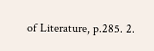of Literature, p.285. 2.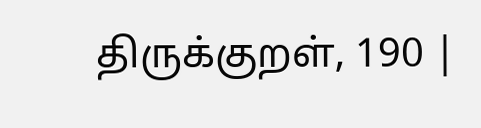திருக்குறள், 190 |